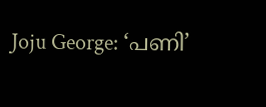Joju George: ‘പണി’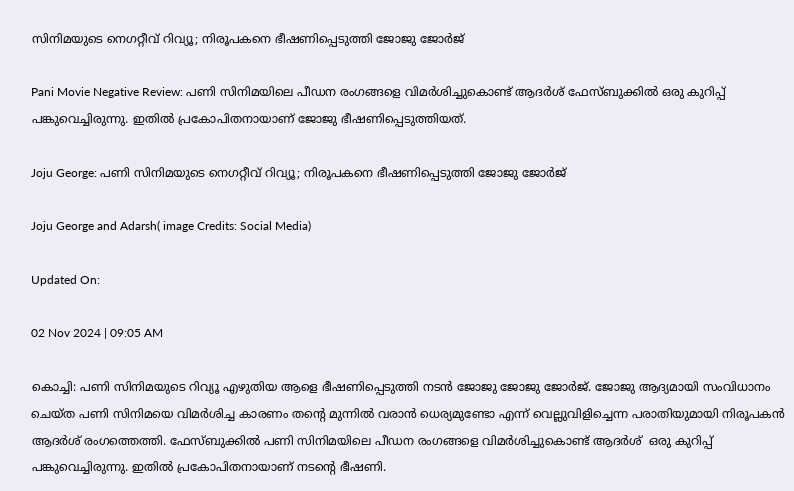സിനിമയുടെ നെഗറ്റീവ് റിവ്യൂ; നിരൂപകനെ ഭീഷണിപ്പെടുത്തി ജോജു ജോർജ്

Pani Movie Negative Review: പണി സിനിമയിലെ പീഡന രംഗങ്ങളെ വിമര്‍ശിച്ചുകൊണ്ട് ആദര്‍ശ് ഫേസ്ബുക്കില്‍ ഒരു കുറിപ്പ് പങ്കുവെച്ചിരുന്നു. ഇതിൽ പ്രകോപിതനായാണ് ജോജു ഭീഷണിപ്പെടുത്തിയത്.

Joju George: പണി സിനിമയുടെ നെഗറ്റീവ് റിവ്യൂ; നിരൂപകനെ ഭീഷണിപ്പെടുത്തി ജോജു ജോർജ്

Joju George and Adarsh( image Credits: Social Media)

Updated On:

02 Nov 2024 | 09:05 AM

കൊച്ചി: പണി സിനിമയുടെ റിവ്യൂ എഴുതിയ ആളെ ഭീഷണിപ്പെടുത്തി നടൻ ജോജു ജോജു ജോർജ്. ജോജു ആദ്യമായി സംവിധാനം ചെയ്ത പണി സിനിമയെ വിമർശിച്ച കാരണം തന്റെ മുന്നിൽ വരാൻ ധെര്യമുണ്ടോ എന്ന് വെല്ലുവിളിച്ചെന്ന പരാതിയുമായി നിരൂപകൻ ആദർശ് രംഗത്തെത്തി. ഫേസ്ബുക്കിൽ പണി സിനിമയിലെ പീഡന രംഗങ്ങളെ വിമര്‍ശിച്ചുകൊണ്ട് ആദര്‍ശ്  ഒരു കുറിപ്പ് പങ്കുവെച്ചിരുന്നു. ഇതിൽ പ്രകോപിതനായാണ് നടന്റെ ഭീഷണി.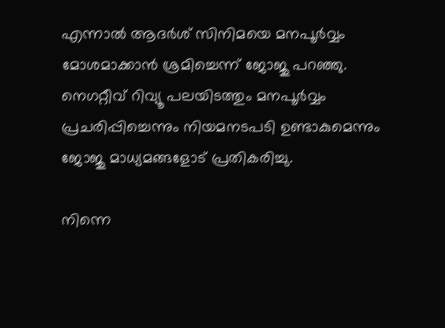എന്നാൽ ആദർശ് സിനിമയെ മനപൂർവ്വം മോശമാക്കാൻ ശ്രമിച്ചെന്ന് ജോജു പറഞ്ഞു. നെഗറ്റീവ് റിവ്യൂ പലയിട‍ത്തും മനപൂർവ്വം പ്രചരിപ്പിച്ചെന്നും നിയമനടപടി ഉണ്ടാകുമെന്നും ജോജു മാധ്യമങ്ങളോട് പ്രതികരിച്ചു.

നിന്നെ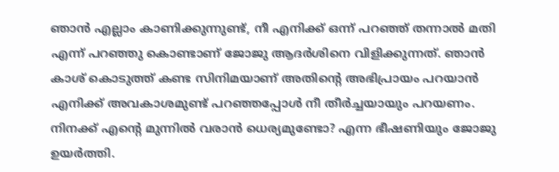ഞാൻ എല്ലാം കാണിക്കുന്നുണ്ട്, നീ എനിക്ക് ഒന്ന് പറ‍ഞ്ഞ് തന്നാൽ മതി എന്ന് പറഞ്ഞു കൊണ്ടാണ് ജോജു ആദർശിനെ വിളിക്കുന്നത്. ഞാൻ കാശ് കൊടുത്ത് കണ്ട സിനിമയാണ് അതിന്റെ അഭിപ്രായം പറയാൻ എനിക്ക് അവകാശമുണ്ട് പറഞ്ഞപ്പോൾ നീ തീർച്ചയായും പറയണം. നിനക്ക് എന്റെ മുന്നിൽ വരാൻ ധെര്യമുണ്ടോ? എന്ന ഭീഷണിയും ജോജു ഉയർത്തി.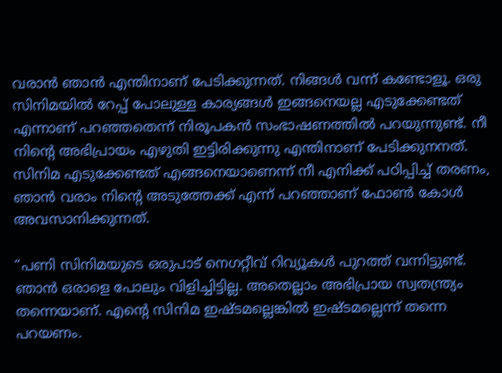വരാൻ ഞാൻ എന്തിനാണ് പേടിക്കുന്നത്. നിങ്ങൾ വന്ന് കണ്ടോളൂ. ഒരു സിനിമയിൽ റേപ്പ് പോലുള്ള കാര്യങ്ങൾ ഇങ്ങനെയല്ല എടുക്കേണ്ടത് എന്നാണ് പറഞ്ഞതെന്ന് നിരൂപകൻ സംഭാഷണത്തിൽ പറയുന്നുണ്ട്. നീ നിന്റെ അഭിപ്രായം എഴുതി ഇട്ടിരിക്കുന്നു എന്തിനാണ് പേടിക്കുനനത്. സിനിമ എടുക്കേണ്ടത് എങ്ങനെയാണെന്ന് നീ എനിക്ക് പഠിപ്പിച്ച് തരണം, ഞാൻ വരാം നിന്റെ അടുത്തേക്ക് എന്ന് പറഞ്ഞാണ് ഫോൺ കോൾ അവസാനിക്കുന്നത്.

“പണി സിനിമയുടെ ഒരുപാട് നെഗറ്റീവ് റിവ്യൂകൾ പുറത്ത് വന്നിട്ടുണ്ട്. ഞാൻ ഒരാളെ പോലും വിളിച്ചിട്ടില്ല. അതെല്ലാം അഭിപ്രായ സ്വതന്ത്ര്യം തന്നെയാണ്. എന്റെ സിനിമ ഇഷ്ടമല്ലെങ്കിൽ ഇഷ്ടമല്ലെന്ന് തന്നെ പറയണം.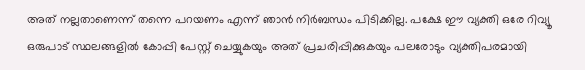അത് നല്ലതാണെന്ന് തന്നെ പറയണം എന്ന് ഞാൻ നിർബന്ധം പിടിക്കില്ല. പക്ഷേ ഈ വ്യക്തി ഒരേ റിവ്യൂ ഒരുപാട് സ്ഥലങ്ങളിൽ കോപ്പി പേസ്റ്റ് ചെയ്യുകയും അത് പ്രചരിപ്പിക്കുകയും പലരോടും വ്യക്തിപരമായി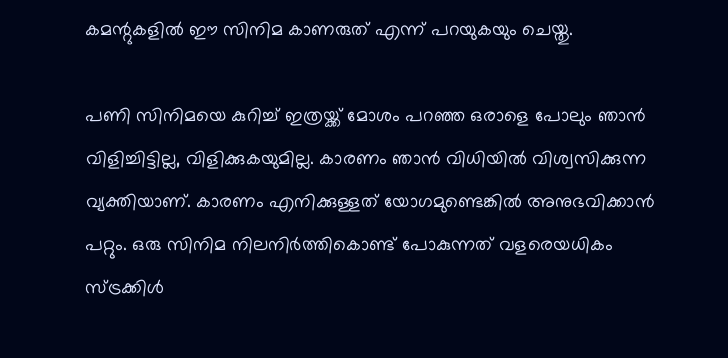കമന്റുകളിൽ ഈ സിനിമ കാണരുത് എന്ന് പറയുകയും ചെയ്തു.

പണി സിനിമയെ കുറിച്ച് ഇത്രയ്ക്ക് മോശം പറഞ്ഞ ഒരാളെ പോലും ഞാൻ വിളിച്ചിട്ടില്ല, വിളിക്കുകയുമില്ല. കാരണം ഞാൻ വിധിയിൽ വിശ്വസിക്കുന്ന വ്യക്തിയാണ്. കാരണം എനിക്കുള്ളത് യോഗമുണ്ടെങ്കിൽ അനുഭവിക്കാൻ പറ്റും. ഒരു സിനിമ നിലനിർത്തികൊണ്ട് പോകുന്നത് വളരെയധികം സ്ട്രക്കിൾ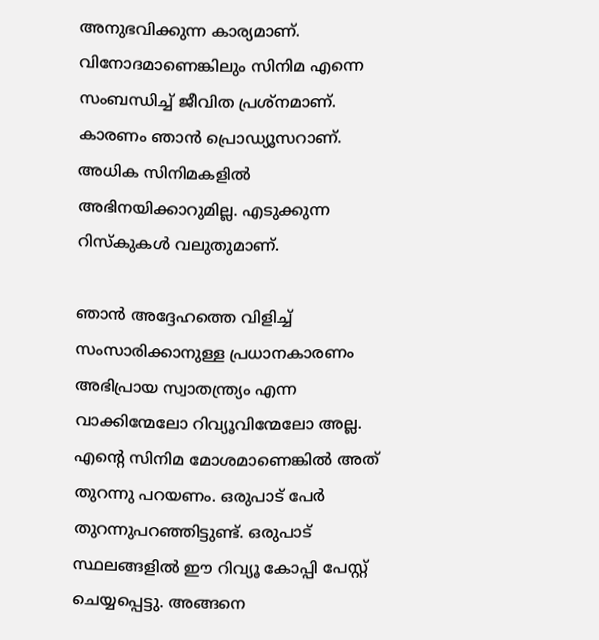അനുഭവിക്കുന്ന കാര്യമാണ്. വിനോദമാണെങ്കിലും സിനിമ എന്നെ സംബന്ധിച്ച് ജീവിത പ്രശ്നമാണ്. കാരണം ഞാൻ പ്രൊഡ്യൂസറാണ്. അധിക സിനിമകളിൽ അഭിനയിക്കാറുമില്ല. എടുക്കുന്ന റിസ്കുകൾ വലുതുമാണ്.

ഞാൻ അദ്ദേഹത്തെ വിളിച്ച് സംസാരിക്കാനുള്ള പ്രധാനകാരണം അഭിപ്രായ സ്വാതന്ത്ര്യം എന്ന വാക്കിന്മേലോ റിവ്യൂവിന്മേലോ അല്ല. എന്റെ സിനിമ മോശമാണെങ്കിൽ അത് തുറന്നു പറയണം. ഒരുപാട് പേർ തുറന്നുപറഞ്ഞിട്ടുണ്ട്. ഒരുപാട് സ്ഥലങ്ങളിൽ ഈ റിവ്യൂ കോപ്പി പേസ്റ്റ് ചെയ്യപ്പെട്ടു. അങ്ങനെ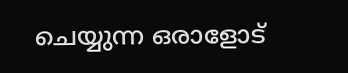ചെയ്യുന്ന ഒരാളോട്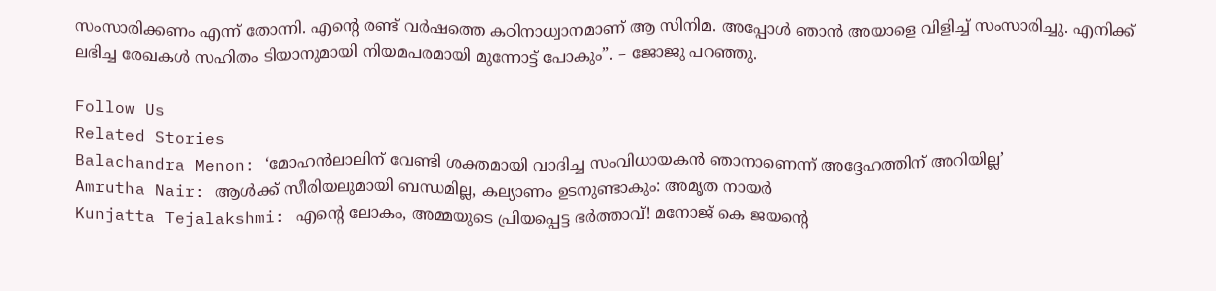സംസാരിക്കണം എന്ന് തോന്നി. എന്റെ രണ്ട് വർഷത്തെ കഠിനാധ്വാനമാണ് ആ സിനിമ. അപ്പോൾ ഞാൻ അയാളെ വിളിച്ച് സംസാരിച്ചു. എനിക്ക് ലഭിച്ച രേഖകൾ സഹിതം ടിയാനുമായി നിയമപരമായി മുന്നോട്ട് പോകും”. – ജോജു പറഞ്ഞു.

Follow Us
Related Stories
Balachandra Menon: ‘മോഹന്‍ലാലിന് വേണ്ടി ശക്തമായി വാദിച്ച സംവിധായകന്‍ ഞാനാണെന്ന്‌ അദ്ദേഹത്തിന് അറിയില്ല’
Amrutha Nair: ആള്‍ക്ക് സീരിയലുമായി ബന്ധമില്ല, കല്യാണം ഉടനുണ്ടാകും: അമൃത നായര്‍
Kunjatta Tejalakshmi: എന്റെ ലോകം, അമ്മയുടെ പ്രിയപ്പെട്ട ഭർത്താവ്! മനോജ് കെ ജയന്റെ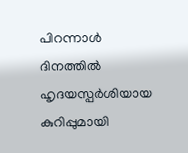പിറന്നാൾ ദിനത്തിൽ ഹൃദയസ്പർശിയായ കുറിപ്പുമായി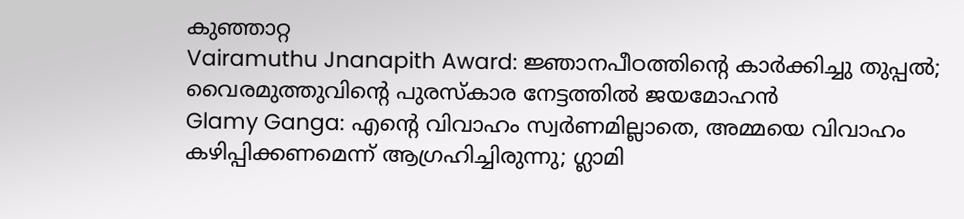കുഞ്ഞാറ്റ
Vairamuthu Jnanapith Award: ജ്ഞാനപീഠത്തിന്റെ കാർക്കിച്ചു തുപ്പൽ; വൈരമുത്തുവിന്റെ പുരസ്കാര നേട്ടത്തിൽ ജയമോഹൻ
Glamy Ganga: എൻ്റെ വിവാഹം സ്വർണമില്ലാതെ, അമ്മയെ വിവാഹം കഴിപ്പിക്കണമെന്ന് ആഗ്രഹിച്ചിരുന്നു; ഗ്ലാമി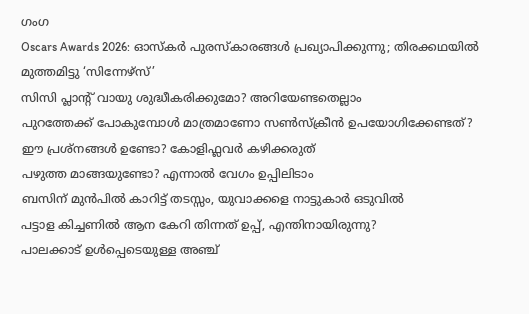ഗംഗ
Oscars Awards 2026: ഓസ്കർ പുരസ്കാരങ്ങൾ പ്രഖ്യാപിക്കുന്നു; തിരക്കഥയിൽ മുത്തമിട്ടു ‘സിന്നേഴ്സ്’
സിസി പ്ലാന്‍റ് വായു ശുദ്ധീകരിക്കുമോ? അറിയേണ്ടതെല്ലാം
പുറത്തേക്ക് പോകുമ്പോള്‍ മാത്രമാണോ സണ്‍സ്‌ക്രീന്‍ ഉപയോഗിക്കേണ്ടത്?
ഈ പ്രശ്നങ്ങൾ ഉണ്ടോ? കോളിഫ്ലവർ കഴിക്കരുത്
പഴുത്ത മാങ്ങയുണ്ടോ? എന്നാല്‍ വേഗം ഉപ്പിലിടാം
ബസിന് മുൻപിൽ കാറിട്ട് തടസ്സം, യുവാക്കളെ നാട്ടുകാർ ഒടുവിൽ
പട്ടാള കിച്ചണിൽ ആന കേറി തിന്നത് ഉപ്പ്, എന്തിനായിരുന്നു?
പാലക്കാട് ഉള്‍പ്പെടെയുള്ള അഞ്ച്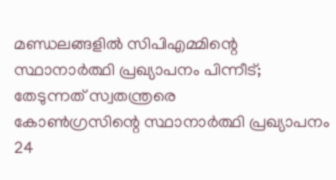മണ്ഡലങ്ങളില്‍ സിപിഎമ്മിന്റെ സ്ഥാനാര്‍ത്ഥി പ്രഖ്യാപനം പിന്നീട്; തേടുന്നത് സ്വതന്ത്രരെ
കോണ്‍ഗ്രസിന്റെ സ്ഥാനാര്‍ത്ഥി പ്രഖ്യാപനം 24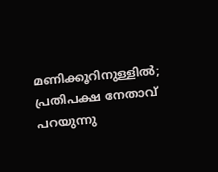മണിക്കൂറിനുള്ളില്‍; പ്രതിപക്ഷ നേതാവ് പറയുന്നു